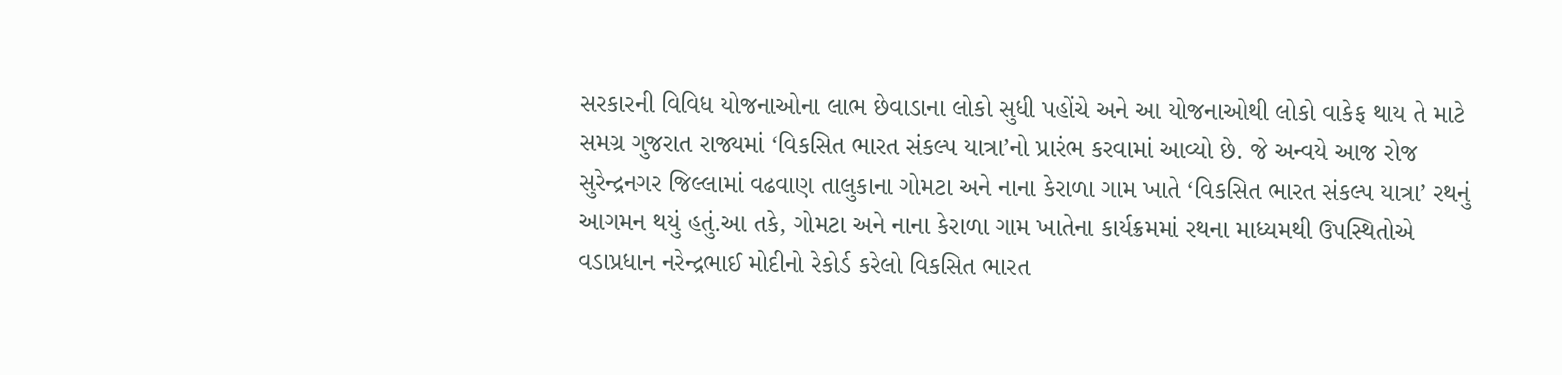સરકારની વિવિધ યોજનાઓના લાભ છેવાડાના લોકો સુધી પહોંચે અને આ યોજનાઓથી લોકો વાકેફ થાય તે માટે સમગ્ર ગુજરાત રાજ્યમાં ‘વિકસિત ભારત સંકલ્પ યાત્રા’નો પ્રારંભ કરવામાં આવ્યો છે. જે અન્વયે આજ રોજ સુરેન્દ્રનગર જિલ્લામાં વઢવાણ તાલુકાના ગોમટા અને નાના કેરાળા ગામ ખાતે ‘વિકસિત ભારત સંકલ્પ યાત્રા’ રથનું આગમન થયું હતું.આ તકે, ગોમટા અને નાના કેરાળા ગામ ખાતેના કાર્યક્રમમાં રથના માધ્યમથી ઉપસ્થિતોએ વડાપ્રધાન નરેન્દ્રભાઈ મોદીનો રેકોર્ડ કરેલો વિકસિત ભારત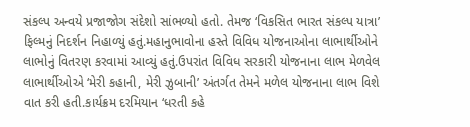સંકલ્પ અન્વયે પ્રજાજોગ સંદેશો સાંભળ્યો હતો. તેમજ ‘વિકસિત ભારત સંકલ્પ યાત્રા’ ફિલ્મનું નિદર્શન નિહાળ્યું હતું.મહાનુભાવોના હસ્તે વિવિધ યોજનાઓના લાભાર્થીઓને લાભોનું વિતરણ કરવામાં આવ્યું હતું.ઉપરાંત વિવિધ સરકારી યોજનાના લાભ મેળવેલ લાભાર્થીઓએ ‘મેરી કહાની, મેરી ઝુબાની’ અંતર્ગત તેમને મળેલ યોજનાના લાભ વિશે વાત કરી હતી.કાર્યક્રમ દરમિયાન ‘ધરતી કહે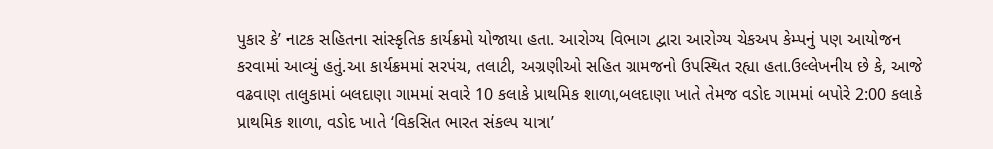પુકાર કે’ નાટક સહિતના સાંસ્કૃતિક કાર્યક્રમો યોજાયા હતા. આરોગ્ય વિભાગ દ્વારા આરોગ્ય ચેકઅપ કેમ્પનું પણ આયોજન કરવામાં આવ્યું હતું.આ કાર્યક્રમમાં સરપંચ, તલાટી, અગ્રણીઓ સહિત ગ્રામજનો ઉપસ્થિત રહ્યા હતા.ઉલ્લેખનીય છે કે, આજે વઢવાણ તાલુકામાં બલદાણા ગામમાં સવારે 10 કલાકે પ્રાથમિક શાળા,બલદાણા ખાતે તેમજ વડોદ ગામમાં બપોરે 2:00 કલાકે પ્રાથમિક શાળા, વડોદ ખાતે ‘વિકસિત ભારત સંકલ્પ યાત્રા’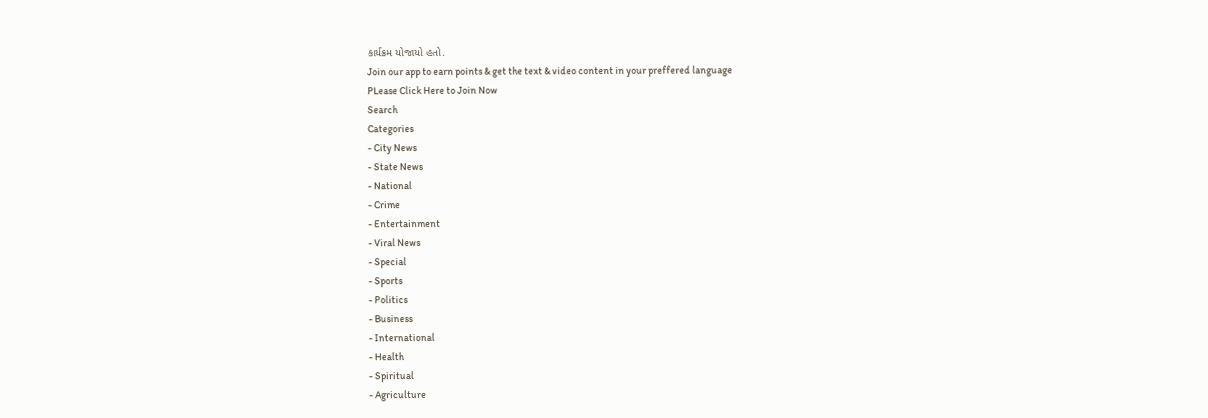કાર્યક્રમ યોજાયો હતો.
Join our app to earn points & get the text & video content in your preffered language
PLease Click Here to Join Now
Search
Categories
- City News
- State News
- National
- Crime
- Entertainment
- Viral News
- Special
- Sports
- Politics
- Business
- International
- Health
- Spiritual
- Agriculture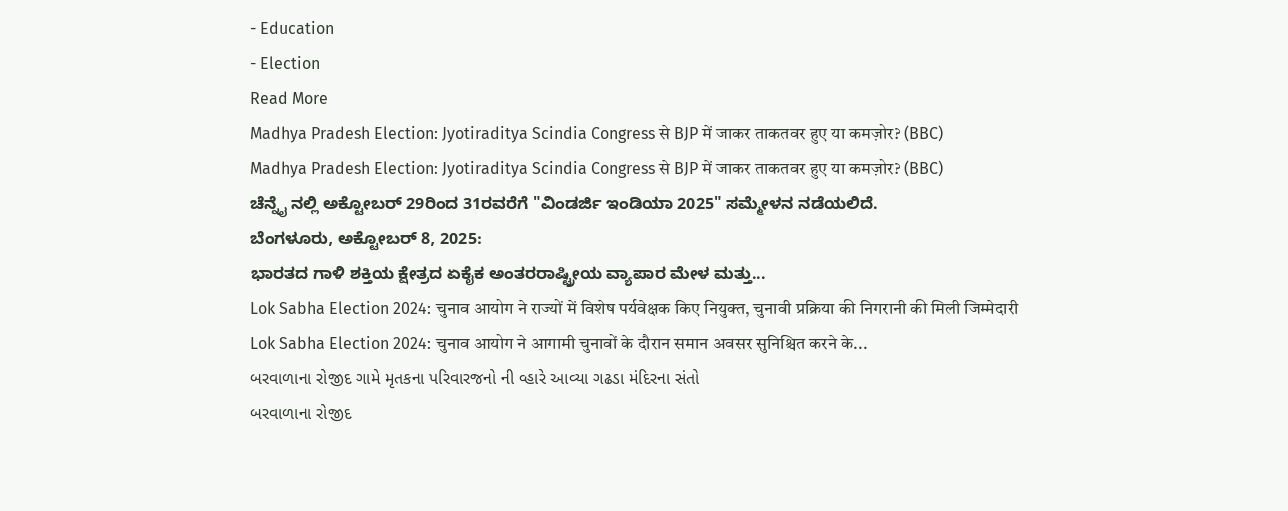- Education
- Election
Read More
Madhya Pradesh Election: Jyotiraditya Scindia Congress से BJP में जाकर ताकतवर हुए या कमज़ोर? (BBC)
Madhya Pradesh Election: Jyotiraditya Scindia Congress से BJP में जाकर ताकतवर हुए या कमज़ोर? (BBC)
ಚೆನ್ನೈ ನಲ್ಲಿ ಅಕ್ಟೋಬರ್ 29ರಿಂದ 31ರವರೆಗೆ "ವಿಂಡರ್ಜಿ ಇಂಡಿಯಾ 2025" ಸಮ್ಮೇಳನ ನಡೆಯಲಿದೆ.
ಬೆಂಗಳೂರು, ಅಕ್ಟೋಬರ್ 8, 2025:
ಭಾರತದ ಗಾಳಿ ಶಕ್ತಿಯ ಕ್ಷೇತ್ರದ ಏಕೈಕ ಅಂತರರಾಷ್ಟ್ರೀಯ ವ್ಯಾಪಾರ ಮೇಳ ಮತ್ತು...
Lok Sabha Election 2024: चुनाव आयोग ने राज्यों में विशेष पर्यवेक्षक किए नियुक्त, चुनावी प्रक्रिया की निगरानी की मिली जिम्मेदारी
Lok Sabha Election 2024: चुनाव आयोग ने आगामी चुनावों के दौरान समान अवसर सुनिश्चित करने के...
બરવાળાના રોજીદ ગામે મૃતકના પરિવારજનો ની વ્હારે આવ્યા ગઢડા મંદિરના સંતો
બરવાળાના રોજીદ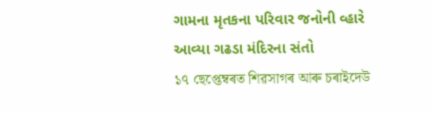ગામના મૃતકના પરિવાર જનોની વ્હારે આવ્યા ગઢડા મંદિરના સંતો
১৭ ছেপ্তেম্বৰত শিৱসাগৰ আৰু চৰাইদেউ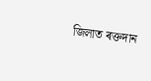জিলাত ৰক্তদান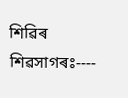শিৱিৰ
শিৱসাগৰঃ----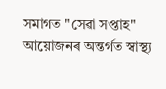সমাগত "সেৱা সপ্তাহ" আয়োজনৰ অন্তৰ্গত স্বাস্থ্য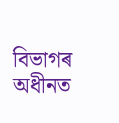বিভাগৰ অধীনত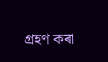গ্ৰহণ কৰা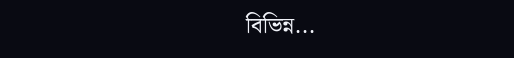বিভিন্ন...